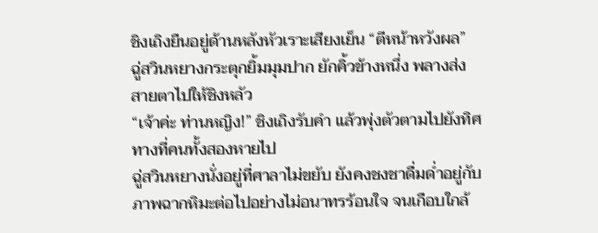ชิงเถิงยืนอยู่ด้านหลังหัวเราะเสียงเย็น “ตีหน้าหวังผล”
ฉู่สวินหยางกระตุกยิ้มมุมปาก ยักคิ้วข้างหนึ่ง พลางส่งสายตาไปให้ชิงหลัว
“เจ้าค่ะ ท่านหญิง!” ชิงเถิงรับคำ แล้วพุ่งตัวตามไปยังทิศทางที่คนทั้งสองหายไป
ฉู่สวินหยางนั่งอยู่ที่ศาลาไม่ขยับ ยังคงชงชาดื่มด่ำอยู่กับภาพฉากหิมะต่อไปอย่างไม่อนาทรร้อนใจ จนเกือบใกล้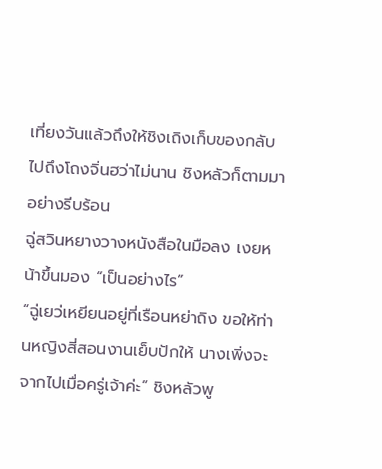เที่ยงวันแล้วถึงให้ชิงเถิงเก็บของกลับ
ไปถึงโถงจิ่นฮว่าไม่นาน ชิงหลัวก็ตามมาอย่างรีบร้อน
ฉู่สวินหยางวางหนังสือในมือลง เงยหน้าขึ้นมอง “เป็นอย่างไร”
“ฉู่เยว่เหยียนอยู่ที่เรือนหย่าถิง ขอให้ท่านหญิงสี่สอนงานเย็บปักให้ นางเพิ่งจะจากไปเมื่อครู่เจ้าค่ะ” ชิงหลัวพู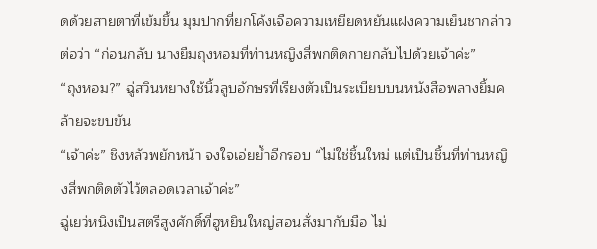ดด้วยสายตาที่เข้มขึ้น มุมปากที่ยกโค้งเจือความเหยียดหยันแฝงความเย็นชากล่าวต่อว่า “ก่อนกลับ นางยืมถุงหอมที่ท่านหญิงสี่พกติดกายกลับไปด้วยเจ้าค่ะ”
“ถุงหอม?” ฉู่สวินหยางใช้นิ้วลูบอักษรที่เรียงตัวเป็นระเบียบบนหนังสือพลางยิ้มคล้ายจะขบขัน
“เจ้าค่ะ” ชิงหลัวพยักหน้า จงใจเอ่ยย้ำอีกรอบ “ไม่ใช่ชิ้นใหม่ แต่เป็นชิ้นที่ท่านหญิงสี่พกติดตัวไว้ตลอดเวลาเจ้าค่ะ”
ฉู่เยว่หนิงเป็นสตรีสูงศักดิ์ที่ฮูหยินใหญ่สอนสั่งมากับมือ ไม่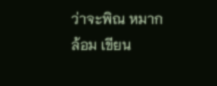ว่าจะพิณ หมากล้อม เขียน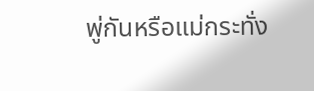พู่กันหรือแม่กระทั่ง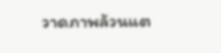วาดภาพล้วนแต